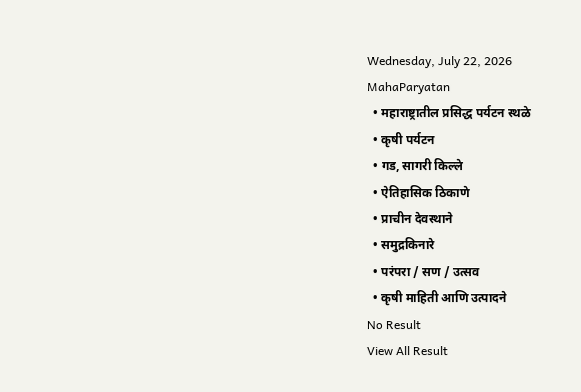Wednesday, July 22, 2026
MahaParyatan
  • महाराष्ट्रातील प्रसिद्ध पर्यटन स्थळे
  • कृषी पर्यटन
  • गड, सागरी किल्ले
  • ऐतिहासिक ठिकाणे
  • प्राचीन देवस्थाने
  • समुद्रकिनारे
  • परंपरा / सण / उत्सव
  • कृषी माहिती आणि उत्पादने
No Result
View All Result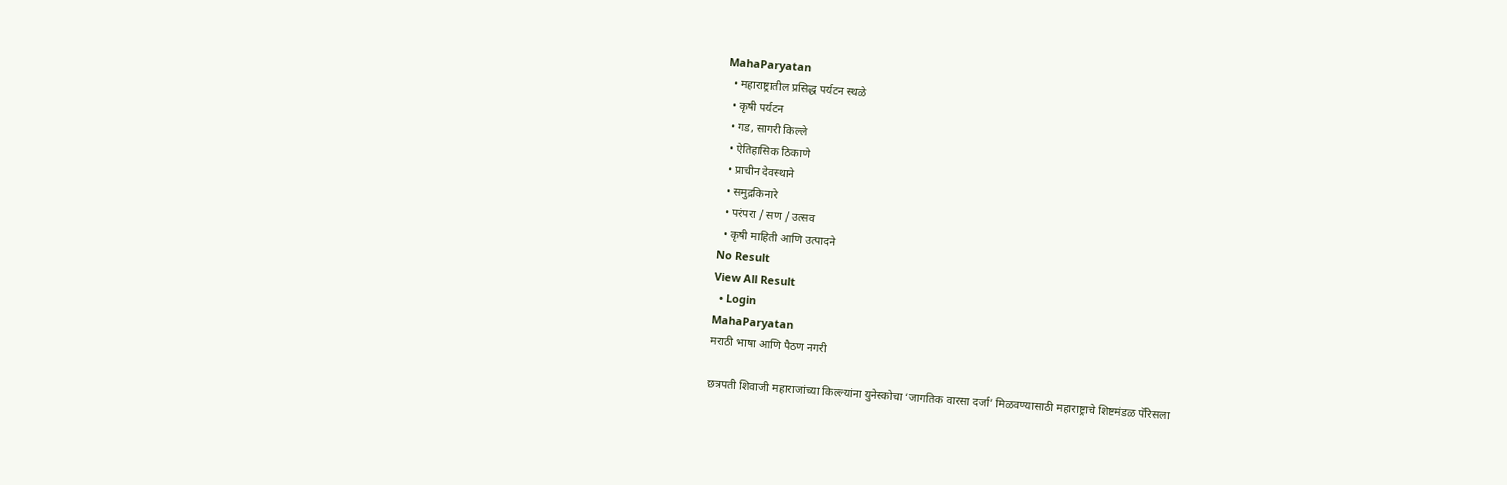MahaParyatan
  • महाराष्ट्रातील प्रसिद्ध पर्यटन स्थळे
  • कृषी पर्यटन
  • गड, सागरी किल्ले
  • ऐतिहासिक ठिकाणे
  • प्राचीन देवस्थाने
  • समुद्रकिनारे
  • परंपरा / सण / उत्सव
  • कृषी माहिती आणि उत्पादने
No Result
View All Result
  • Login
MahaParyatan
मराठी भाषा आणि पैठण नगरी

छत्रपती शिवाजी महाराजांच्या किल्ल्यांना युनेस्कोचा ‘जागतिक वारसा दर्जा’ मिळवण्यासाठी महाराष्ट्राचे शिष्टमंडळ पॅरिसला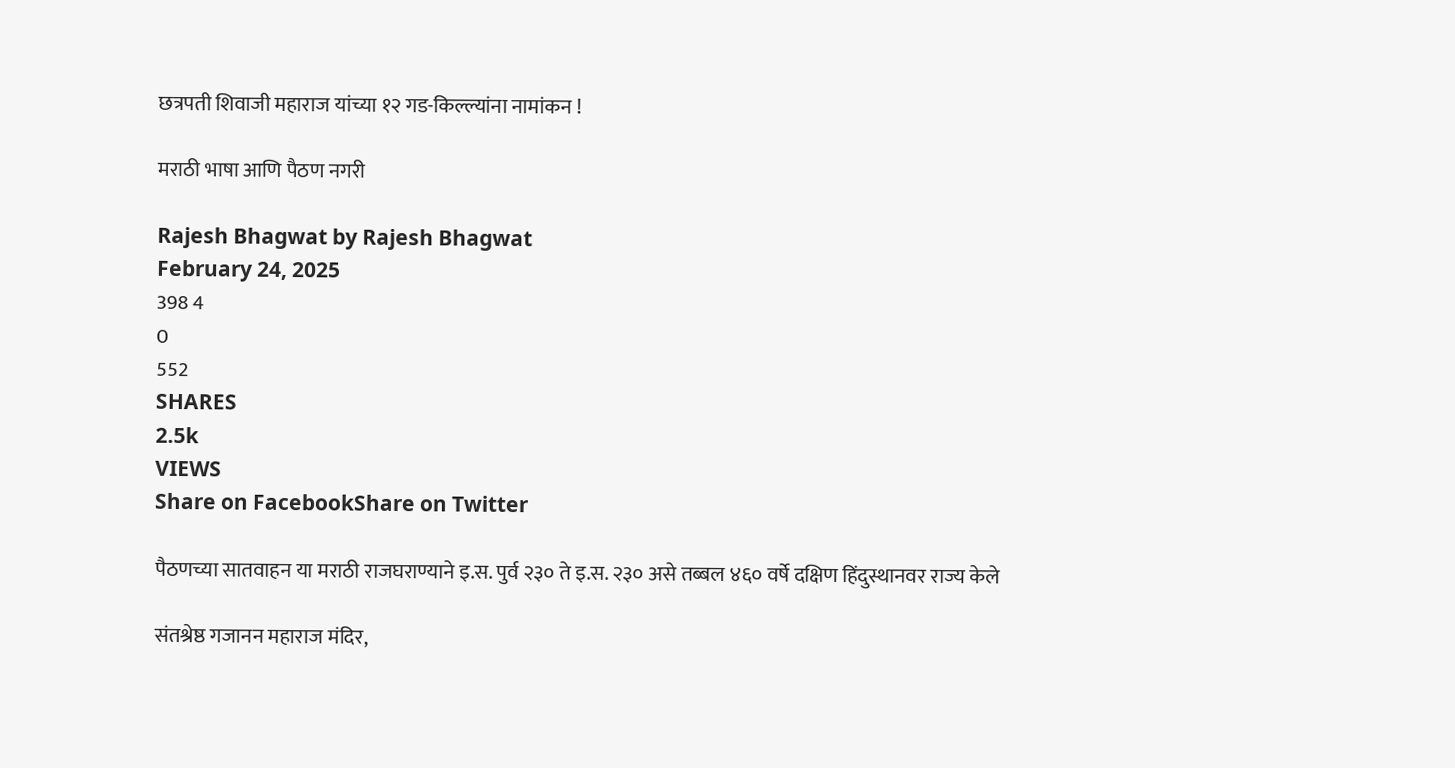छत्रपती शिवाजी महाराज यांच्या १२ गड-किल्ल्यांना नामांकन !

मराठी भाषा आणि पैठण नगरी

Rajesh Bhagwat by Rajesh Bhagwat
February 24, 2025
398 4
0
552
SHARES
2.5k
VIEWS
Share on FacebookShare on Twitter

पैठणच्या सातवाहन या मराठी राजघराण्याने इ.स. पुर्व २३० ते इ.स. २३० असे तब्बल ४६० वर्षे दक्षिण हिंदुस्थानवर राज्य केले

संतश्रेष्ठ गजानन महाराज मंदिर,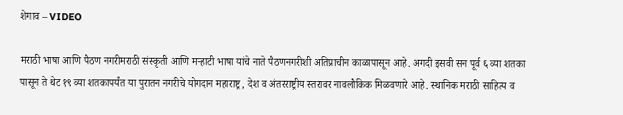शेगाव – VIDEO

मराठी भाषा आणि पैठण नगरीमराठी संस्कृती आणि मऱ्हाटी भाषा यांचे नाते पैठणनगरीशी अतिप्राचीन काळापासून आहे. अगदी इसवी सन पूर्व ६ व्या शतका पासून ते थेट १९ व्या शतकापर्यंत या पुरातन नगरीचे योगदान महाराष्ट्र, देश व अंतरराष्ट्रीय स्तरावर नावलौकिक मिळवणारे आहे. स्थानिक मराठी साहित्य व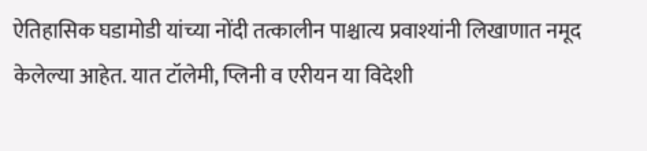ऐतिहासिक घडामोडी यांच्या नोंदी तत्कालीन पाश्चात्य प्रवाश्यांनी लिखाणात नमूद केलेल्या आहेत. यात टॉलेमी, प्लिनी व एरीयन या विदेशी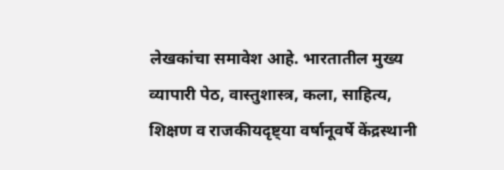लेखकांचा समावेश आहे. भारतातील मुख्य व्यापारी पेठ, वास्तुशास्त्र, कला, साहित्य, शिक्षण व राजकीयदृष्ट्या वर्षानूवर्षे केंद्रस्थानी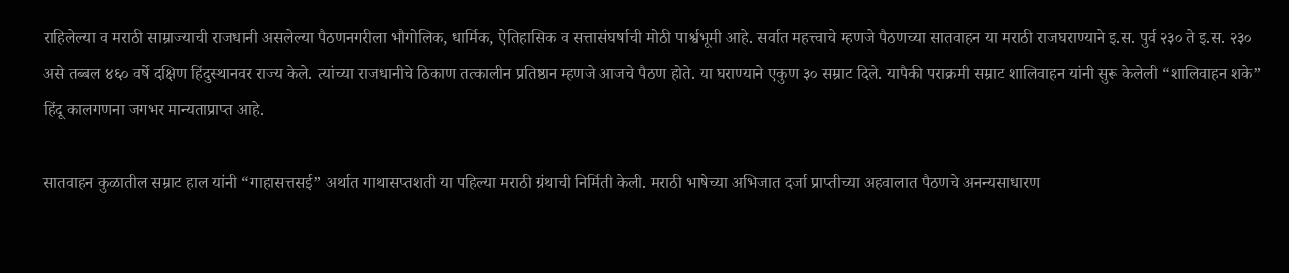राहिलेल्या व मराठी साम्राज्याची राजधानी असलेल्या पैठणनगरीला भौगोलिक, धार्मिक, ऐतिहासिक व सत्तासंघर्षाची मोठी पार्श्वभूमी आहे. सर्वात महत्त्वाचे म्हणजे पैठणच्या सातवाहन या मराठी राजघराण्याने इ.स. पुर्व २३० ते इ.स. २३० असे तब्बल ४६० वर्षे दक्षिण हिंदुस्थानवर राज्य केले. त्यांच्या राजधानीचे ठिकाण तत्कालीन प्रतिष्ठान म्हणजे आजचे पैठण होते. या घराण्याने एकुण ३० सम्राट दिले. यापैकी पराक्रमी सम्राट शालिवाहन यांनी सुरू केलेली “शालिवाहन शके” हिंदू कालगणना जगभर मान्यताप्राप्त आहे.

सातवाहन कुळातील सम्राट हाल यांनी “गाहासत्तसई” अर्थात गाथासप्तशती या पहिल्या मराठी ग्रंथाची निर्मिती केली. मराठी भाषेच्या अभिजात दर्जा प्राप्तीच्या अहवालात पैठणचे अनन्यसाधारण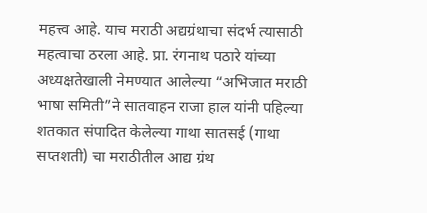महत्त्व आहे. याच मराठी अद्यग्रंथाचा संदर्भ त्यासाठी महत्वाचा ठरला आहे. प्रा. रंगनाथ पठारे यांच्या अध्यक्षतेखाली नेमण्यात आलेल्या “अभिजात मराठी भाषा समिती”ने सातवाहन राजा हाल यांनी पहिल्या शतकात संपादित केलेल्या गाथा सातसई (गाथा सप्तशती) चा मराठीतील आद्य ग्रंथ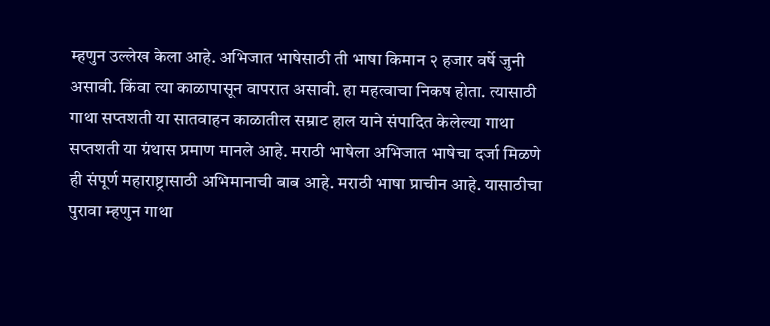म्हणुन उल्लेख केला आहे. अभिजात भाषेसाठी ती भाषा किमान २ हजार वर्षे जुनी असावी. किंवा त्या काळापासून वापरात असावी. हा महत्वाचा निकष होता. त्यासाठी गाथा सप्तशती या सातवाहन काळातील सम्राट हाल याने संपादित केलेल्या गाथा सप्तशती या ग्रंथास प्रमाण मानले आहे. मराठी भाषेला अभिजात भाषेचा दर्जा मिळणे ही संपूर्ण महाराष्ट्रासाठी अभिमानाची बाब आहे. मराठी भाषा प्राचीन आहे. यासाठीचा पुरावा म्हणुन गाथा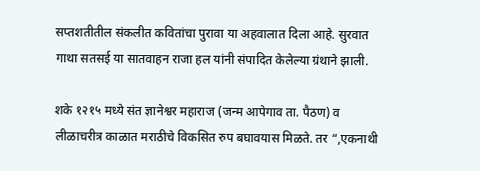सप्तशतीतील संकलीत कवितांचा पुरावा या अहवालात दिला आहे. सुरवात गाथा सतसई या सातवाहन राजा हल यांनी संपादित केलेल्या ग्रंथाने झाली.

शके १२१५ मध्ये संत ज्ञानेश्वर महाराज (जन्म आपेगाव ता. पैठण) व लीळाचरीत्र काळात मराठीचे विकसित रुप बघावयास मिळते. तर “,एकनाथी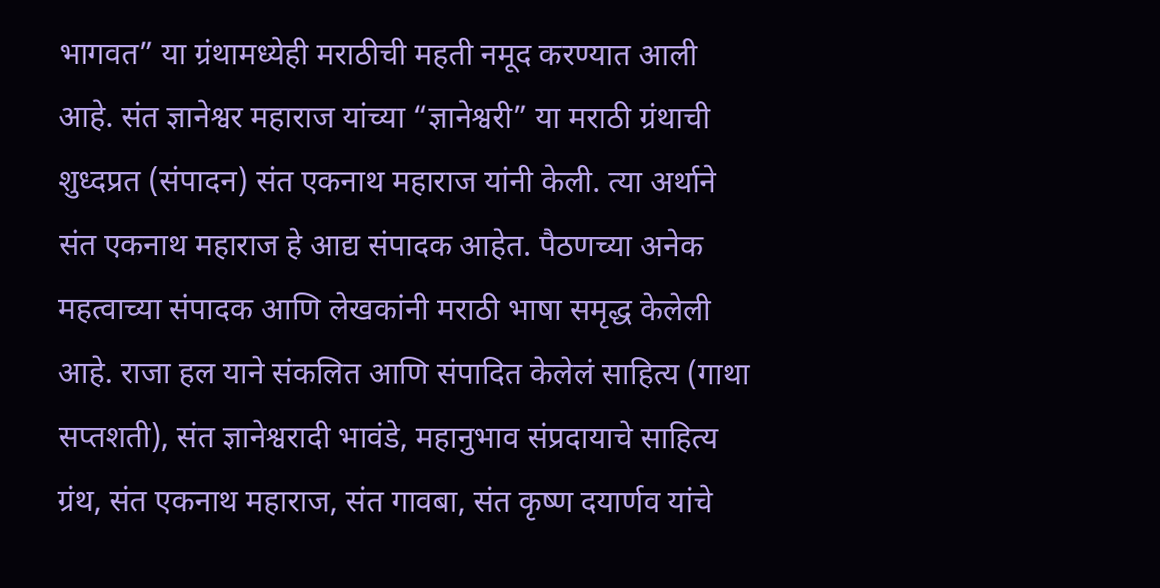भागवत” या ग्रंथामध्येही मराठीची महती नमूद करण्यात आली आहे. संत ज्ञानेश्वर महाराज यांच्या “ज्ञानेश्वरी” या मराठी ग्रंथाची शुध्दप्रत (संपादन) संत एकनाथ महाराज यांनी केली. त्या अर्थाने संत एकनाथ महाराज हे आद्य संपादक आहेत. पैठणच्या अनेक महत्वाच्या संपादक आणि लेखकांनी मराठी भाषा समृद्ध केलेली आहे. राजा हल याने संकलित आणि संपादित केलेलं साहित्य (गाथा सप्तशती), संत ज्ञानेश्वरादी भावंडे, महानुभाव संप्रदायाचे साहित्य ग्रंथ, संत एकनाथ महाराज, संत गावबा, संत कृष्ण दयार्णव यांचे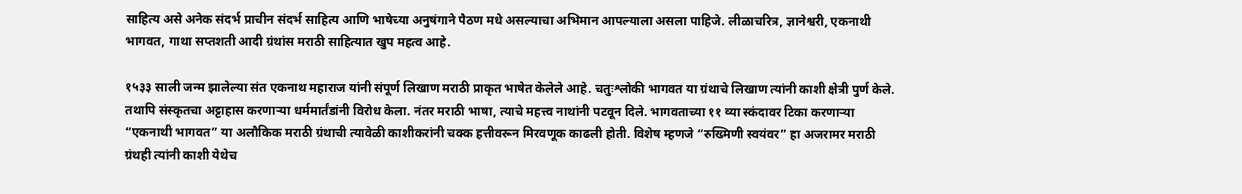साहित्य असे अनेक संदर्भ प्राचीन संदर्भ साहित्य आणि भाषेच्या अनुषंगाने पैठण मधे असल्याचा अभिमान आपल्याला असला पाहिजे. लीळाचरित्र, ज्ञानेश्वरी, एकनाथी भागवत, गाथा सप्तशती आदी ग्रंथांस मराठी साहित्यात खुप महत्व आहे.

१५३३ साली जन्म झालेल्या संत एकनाथ महाराज यांनी संपूर्ण लिखाण मराठी प्राकृत भाषेत केलेले आहे. चतुःश्लोकी भागवत या ग्रंथाचे लिखाण त्यांनी काशी क्षेत्री पुर्ण केले. तथापि संस्कृतचा अट्टाहास करणाऱ्या धर्ममार्तंडांनी विरोध केला. नंतर मराठी भाषा, त्याचे महत्त्व नाथांनी पटवून दिले. भागवताच्या ११ व्या स्कंदावर टिका करणाऱ्या “एकनाथी भागवत” या अलौकिक मराठी ग्रंथाची त्यावेळी काशीकरांनी चक्क हत्तीवरून मिरवणूक काढली होती. विशेष म्हणजे “रुख्मिणी स्वयंवर” हा अजरामर मराठी ग्रंथही त्यांनी काशी येथेच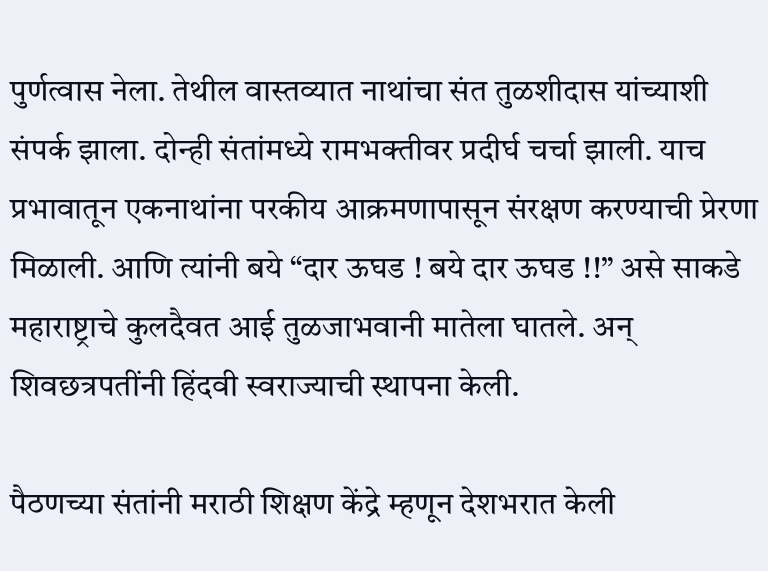पुर्णत्वास नेला. तेथील वास्तव्यात नाथांचा संत तुळशीदास यांच्याशी संपर्क झाला. दोन्ही संतांमध्ये रामभक्तीवर प्रदीर्घ चर्चा झाली. याच प्रभावातून एकनाथांना परकीय आक्रमणापासून संरक्षण करण्याची प्रेरणा मिळाली. आणि त्यांनी बये “दार ऊघड ! बये दार ऊघड !!” असे साकडे महाराष्ट्राचे कुलदैवत आई तुळजाभवानी मातेला घातले. अन् शिवछत्रपतींनी हिंदवी स्वराज्याची स्थापना केली.

पैठणच्या संतांनी मराठी शिक्षण केंद्रे म्हणून देशभरात केली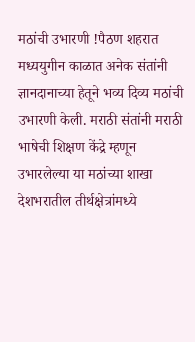मठांची उभारणी !पैठण शहरात मध्ययुगीन काळात अनेक संतांनी ज्ञानदानाच्या हेतूने भव्य दिव्य मठांची उभारणी केली. मराठी संतांनी मराठी भाषेची शिक्षण केंद्रे म्हणून उभारलेल्या या मठांच्या शाखा देशभरातील तीर्थक्षेत्रांमध्ये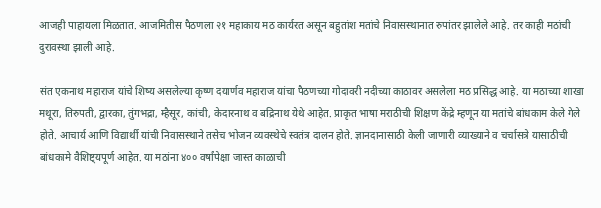आजही पाहायला मिळतात. आजमितीस पैठणला २१ महाकाय मठ कार्यरत असून बहुतांश मतांचे निवासस्थानात रुपांतर झालेले आहे. तर काही मठांची दुरावस्था झाली आहे.

संत एकनाथ महाराज यांचे शिष्य असलेल्या कृष्ण दयार्णव महाराज यांचा पैठणच्या गोदावरी नदीच्या काठावर असलेला मठ प्रसिद्ध आहे. या मठाच्या शाखा मथूरा, तिरुपती, द्वारका, तुंगभद्रा, म्हैसूर, कांची, केदारनाथ व बद्रिनाथ येथे आहेत. प्राकृत भाषा मराठीची शिक्षण केंद्रे म्हणून या मतांचे बांधकाम केले गेले होते. आचार्य आणि विद्यार्थी यांची निवासस्थाने तसेच भोजन व्यवस्थेचे स्वतंत्र दालन होते. ज्ञानदानासाठी केली जाणारी व्याख्याने व चर्चासत्रे यासाठीची बांधकामे वैशिष्ट्यपूर्ण आहेत. या मठांना ४०० वर्षांपेक्षा जास्त काळाची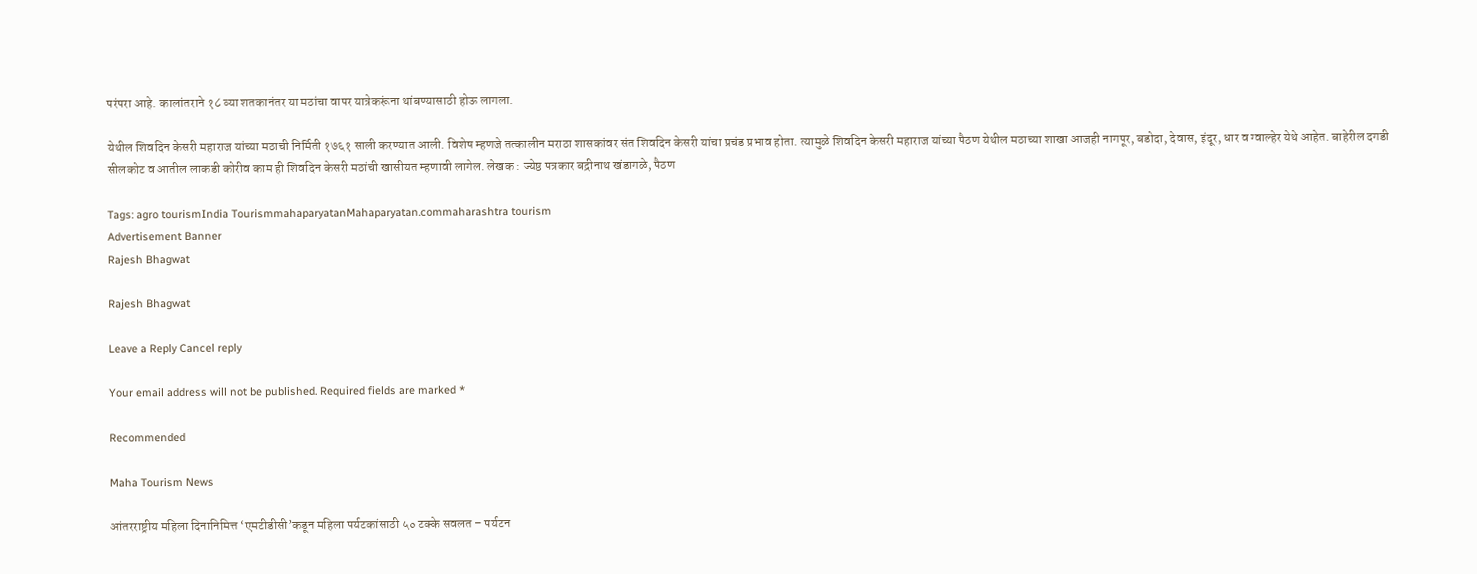परंपरा आहे. कालांतराने १८ व्या शतकानंतर या मठांचा वापर यात्रेकरूंना थांबण्यासाठी होऊ लागला.

येथील शिवदिन केसरी महाराज यांच्या मठाची निर्मिती १७६१ साली करण्यात आली. विशेष म्हणजे तत्कालीन मराठा शासकांवर संत शिवदिन केसरी यांचा प्रचंड प्रभाव होता. त्यामुळे शिवदिन केसरी महाराज यांच्या पैठण येथील मठाच्या शाखा आजही नागपूर, बडोदा, देवास, इंदूर, धार व ग्वाल्हेर येथे आहेत. बाहेरील दगडी सीलकोट व आतील लाकडी कोरीव काम ही शिवदिन केसरी मठांची खासीयत म्हणावी लागेल. लेखक : ज्येष्ठ पत्रकार बद्रीनाथ खंडागळे, पैठण

Tags: agro tourismIndia TourismmahaparyatanMahaparyatan.commaharashtra tourism
Advertisement Banner
Rajesh Bhagwat

Rajesh Bhagwat

Leave a Reply Cancel reply

Your email address will not be published. Required fields are marked *

Recommended

Maha Tourism News

आंतरराष्ट्रीय महिला दिनानिमित्त ‘एमटीडीसी’कडून महिला पर्यटकांसाठी ५० टक्के सवलत – पर्यटन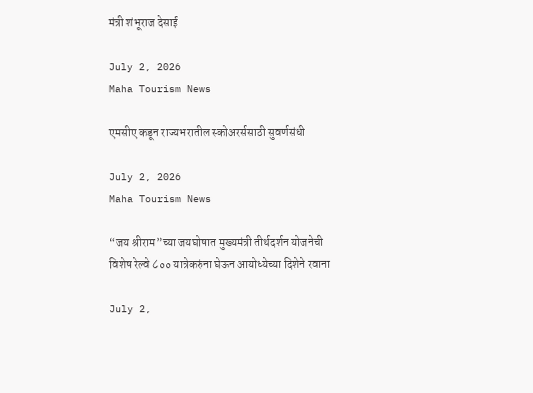मंत्री शंभूराज देसाई

July 2, 2026
Maha Tourism News

एमसीए कडून राज्यभरातील स्कोअरर्ससाठी सुवर्णसंधी

July 2, 2026
Maha Tourism News

“जय श्रीराम”च्या जयघोषात मुख्यमंत्री तीर्थदर्शन योजनेची विशेष रेल्वे ८०० यात्रेकरुंना घेऊन आयोध्येच्या दिशेने रवाना

July 2,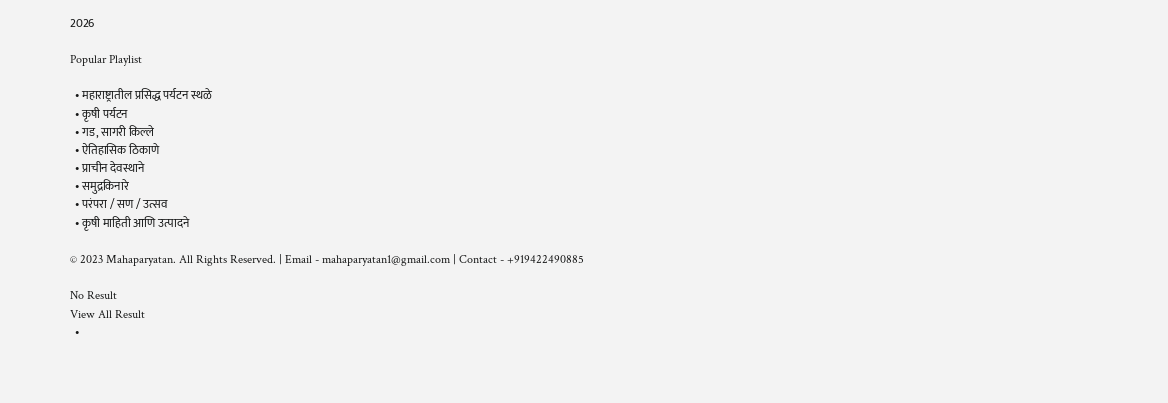2026

Popular Playlist

  • महाराष्ट्रातील प्रसिद्ध पर्यटन स्थळे
  • कृषी पर्यटन
  • गड, सागरी किल्ले
  • ऐतिहासिक ठिकाणे
  • प्राचीन देवस्थाने
  • समुद्रकिनारे
  • परंपरा / सण / उत्सव
  • कृषी माहिती आणि उत्पादने

© 2023 Mahaparyatan. All Rights Reserved. | Email - mahaparyatan1@gmail.com | Contact - +919422490885

No Result
View All Result
  •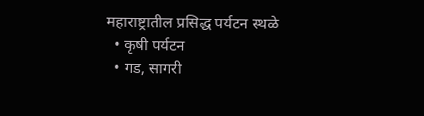महाराष्ट्रातील प्रसिद्ध पर्यटन स्थळे
  • कृषी पर्यटन
  • गड, सागरी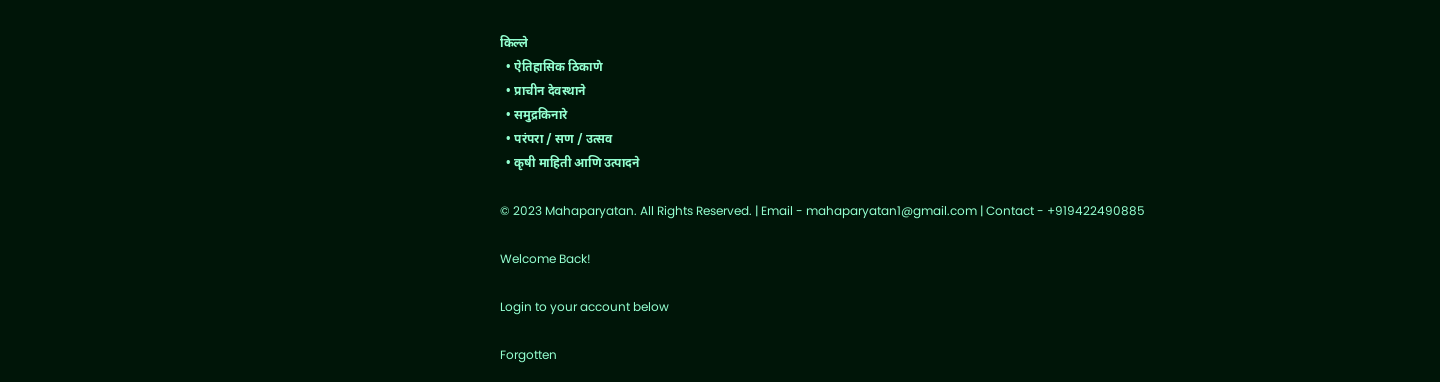किल्ले
  • ऐतिहासिक ठिकाणे
  • प्राचीन देवस्थाने
  • समुद्रकिनारे
  • परंपरा / सण / उत्सव
  • कृषी माहिती आणि उत्पादने

© 2023 Mahaparyatan. All Rights Reserved. | Email - mahaparyatan1@gmail.com | Contact - +919422490885

Welcome Back!

Login to your account below

Forgotten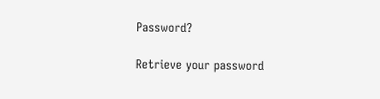Password?

Retrieve your password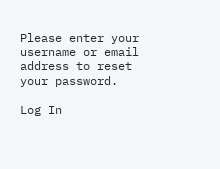Please enter your username or email address to reset your password.

Log In